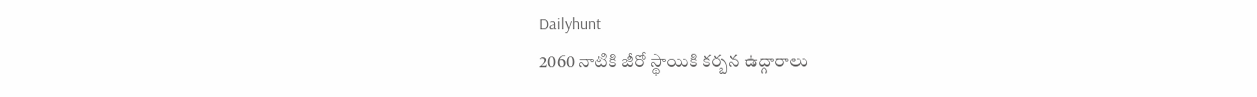Dailyhunt
2060 నాటికి జీరో స్థాయికి కర్బన ఉద్గారాలు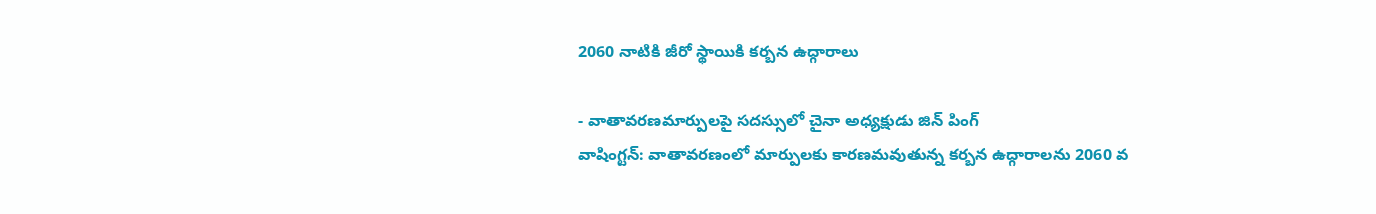2060 నాటికి జీరో స్థాయికి కర్బన ఉద్గారాలు

- వాతావరణమార్పులపై సదస్సులో చైనా అధ్యక్షుడు జిన్‌ పింగ్‌
వాషింగ్టన్‌: వాతావరణంలో మార్పులకు కారణమవుతున్న కర్బన ఉద్గారాలను 2060 వ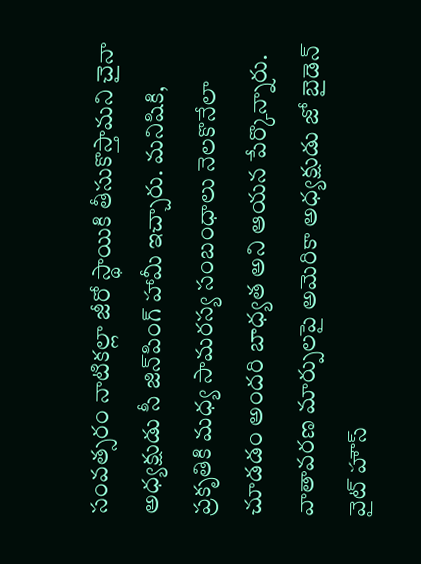సంవత్సరం నాటికల్లా జీరో స్థాయికి తీసుకొస్తామని చైనా అధ్యక్షుడు సీ జిన్‌పింగ్‌ హామీ ఇచ్చారు. మనిషికి, ప్రకృతికి మధ్య సామరస్య సంబంధాలు నెలకొనేలా చూడడం అందరి బాధ్యత అని ఆయన పేర్కొన్నారు. వాతావరణ మార్పులపై అమెరికా అధ్యక్షుడు జో బైడెన్‌ వైట్‌ హౌస్‌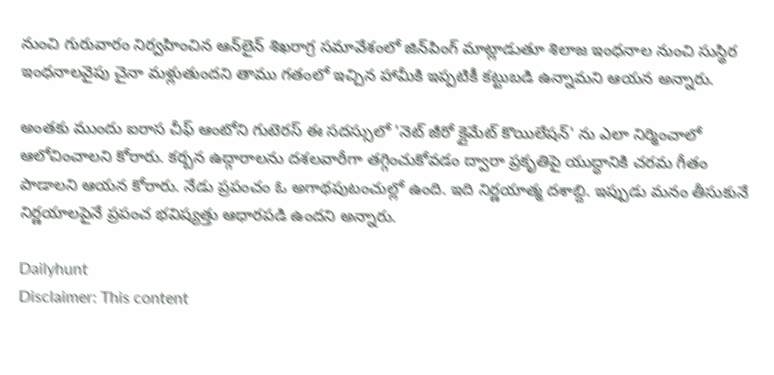నుంచి గురువారం నిర్వహించిన ఆన్‌లైన్‌ శిఖరాగ్ర సమావేశంలో జిన్‌పింగ్‌ మాట్లాడుతూ శిలాజ ఇంధనాల నుంచి సుస్థిర ఇంధనాలవైపు చైనా మళ్లుతుందని తాము గతంలో ఇచ్చిన హామీకి ఇప్పటికీ కట్టుబడి ఉన్నామని ఆయన అన్నారు.

అంతకు ముందు ఐరాస చీఫ్‌ ఆంటోని గుటెరస్‌ ఈ సదస్సులో 'నెట్‌ జీరో క్లైమేట్‌ కొయిలేషన్‌' ను ఎలా నిర్మించాలో ఆలోచించాలని కోరారు. కర్బన ఉద్గారాలను దశలవారీగా తగ్గించుకోవడం ద్వారా ప్రకృతిపై యుద్ధానికి చరమ గీతం పాడాలని ఆయన కోరారు. నేడు ప్రపంచం ఓ అగాథపుటంచుల్లో ఉంది. ఇది నిర్ణయాత్మ దశాబ్ది. ఇప్పుడు మనం తీసుకునే నిర్ణయాలపైనే ప్రపంచ భవిష్యత్తు ఆధారపడి ఉందని అన్నారు.

Dailyhunt
Disclaimer: This content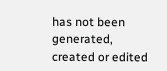has not been generated, created or edited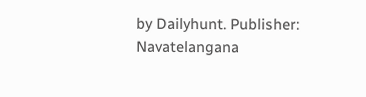by Dailyhunt. Publisher: Navatelangana